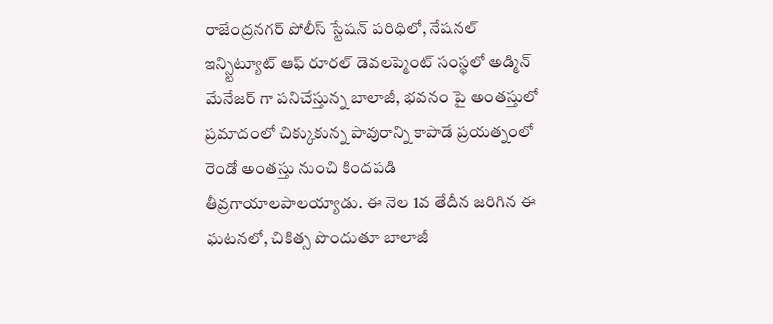రాజేంద్రనగర్ పోలీస్ స్టేషన్ పరిధిలో, నేషనల్ ఇన్స్టిట్యూట్ ఆఫ్ రూరల్ డెవలప్మెంట్ సంస్థలో అడ్మిన్ మేనేజర్ గా పనిచేస్తున్న బాలాజీ, భవనం పై అంతస్తులో ప్రమాదంలో చిక్కుకున్న పావురాన్ని కాపాడే ప్రయత్నంలో రెండో అంతస్తు నుంచి కిందపడి తీవ్రగాయాలపాలయ్యాడు. ఈ నెల 1వ తేదీన జరిగిన ఈ ఘటనలో, చికిత్స పొందుతూ బాలాజీ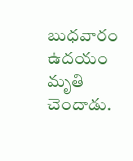బుధవారం ఉదయం మృతి చెందాడు.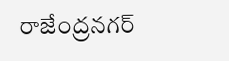రాజేంద్రనగర్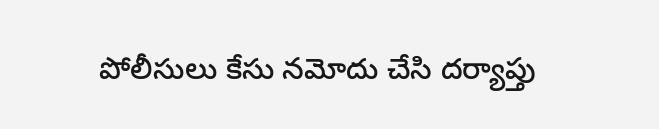పోలీసులు కేసు నమోదు చేసి దర్యాప్తు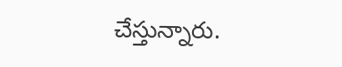చేస్తున్నారు.